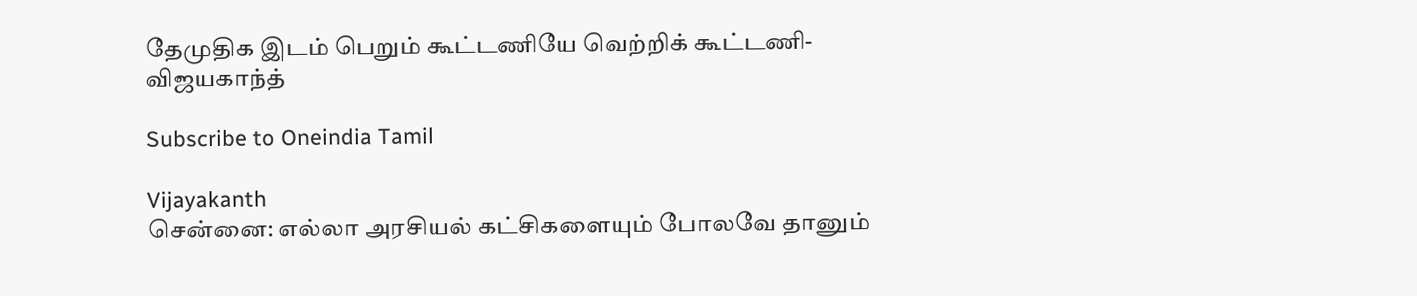தேமுதிக இடம் பெறும் கூட்டணியே வெற்றிக் கூட்டணி-விஜயகாந்த்

Subscribe to Oneindia Tamil

Vijayakanth
சென்னை: எல்லா அரசியல் கட்சிகளையும் போலவே தானும்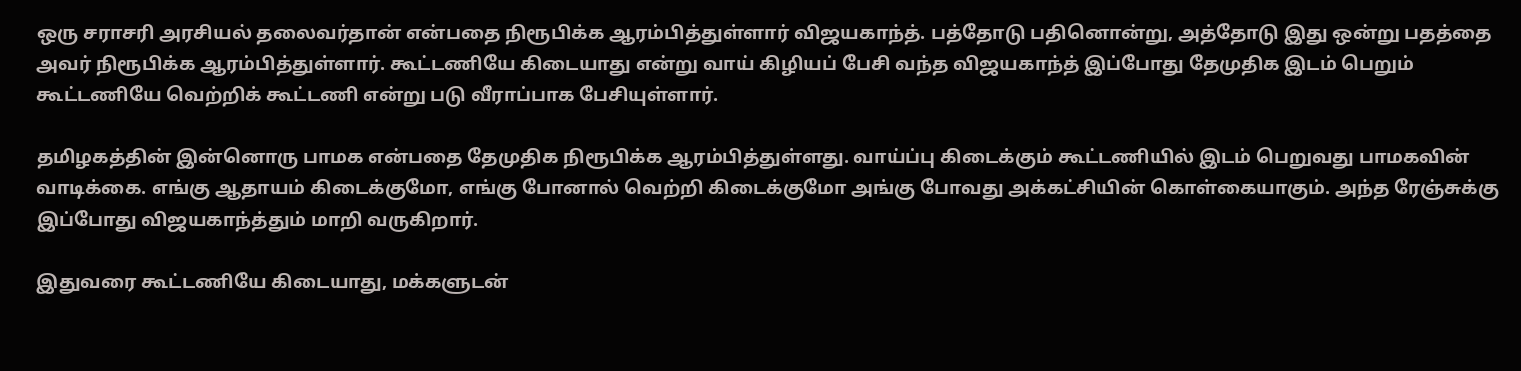ஒரு சராசரி அரசியல் தலைவர்தான் என்பதை நிரூபிக்க ஆரம்பித்துள்ளார் விஜயகாந்த். பத்தோடு பதினொன்று, அத்தோடு இது ஒன்று பதத்தை அவர் நிரூபிக்க ஆரம்பித்துள்ளார். கூட்டணியே கிடையாது என்று வாய் கிழியப் பேசி வந்த விஜயகாந்த் இப்போது தேமுதிக இடம் பெறும் கூட்டணியே வெற்றிக் கூட்டணி என்று படு வீராப்பாக பேசியுள்ளார்.

தமிழகத்தின் இன்னொரு பாமக என்பதை தேமுதிக நிரூபிக்க ஆரம்பித்துள்ளது. வாய்ப்பு கிடைக்கும் கூட்டணியில் இடம் பெறுவது பாமகவின் வாடிக்கை. எங்கு ஆதாயம் கிடைக்குமோ, எங்கு போனால் வெற்றி கிடைக்குமோ அங்கு போவது அக்கட்சியின் கொள்கையாகும். அந்த ரேஞ்சுக்கு இப்போது விஜயகாந்த்தும் மாறி வருகிறார்.

இதுவரை கூட்டணியே கிடையாது, மக்களுடன்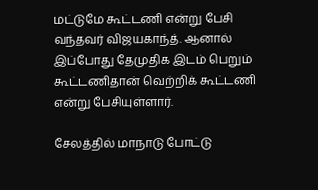மட்டுமே கூட்டணி என்று பேசி வந்தவர் விஜயகாந்த். ஆனால் இப்போது தேமுதிக இடம் பெறும் கூட்டணிதான் வெற்றிக் கூட்டணி என்று பேசியுள்ளார்.

சேலத்தில் மாநாடு போட்டு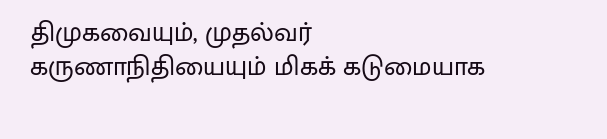திமுகவையும், முதல்வர் கருணாநிதியையும் மிகக் கடுமையாக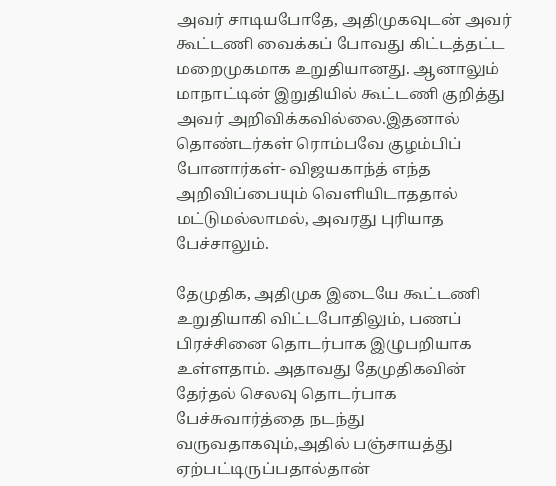அவர் சாடியபோதே, அதிமுகவுடன் அவர் கூட்டணி வைக்கப் போவது கிட்டத்தட்ட மறைமுகமாக உறுதியானது. ஆனாலும் மாநாட்டின் இறுதியில் கூட்டணி குறித்து அவர் அறிவிக்கவில்லை.இதனால் தொண்டர்கள் ரொம்பவே குழம்பிப் போனார்கள்- விஜயகாந்த் எந்த அறிவிப்பையும் வெளியிடாததால் மட்டுமல்லாமல், அவரது புரியாத பேச்சாலும்.

தேமுதிக, அதிமுக இடையே கூட்டணி உறுதியாகி விட்டபோதிலும், பணப் பிரச்சினை தொடர்பாக இழுபறியாக உள்ளதாம். அதாவது தேமுதிகவின் தேர்தல் செலவு தொடர்பாக பேச்சுவார்த்தை நடந்து வருவதாகவும்,அதில் பஞ்சாயத்து ஏற்பட்டிருப்பதால்தான்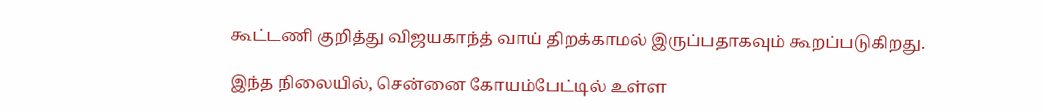கூட்டணி குறித்து விஜயகாந்த் வாய் திறக்காமல் இருப்பதாகவும் கூறப்படுகிறது.

இந்த நிலையில், சென்னை கோயம்பேட்டில் உள்ள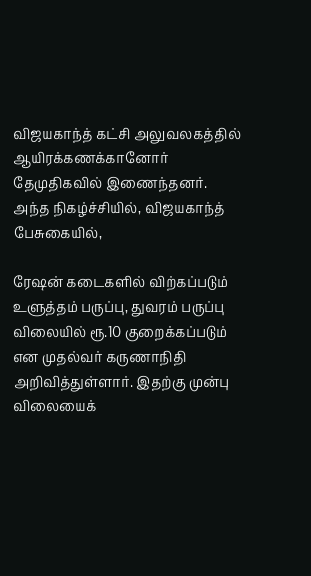விஜயகாந்த் கட்சி அலுவலகத்தில் ஆயிரக்கணக்கானோர் தேமுதிகவில் இணைந்தனர். அந்த நிகழ்ச்சியில், விஜயகாந்த் பேசுகையில்,

ரேஷன் கடைகளில் விற்கப்படும் உளுத்தம் பருப்பு, துவரம் பருப்பு விலையில் ரூ.10 குறைக்கப்படும் என முதல்வர் கருணாநிதி அறிவித்துள்ளார். இதற்கு முன்பு விலையைக்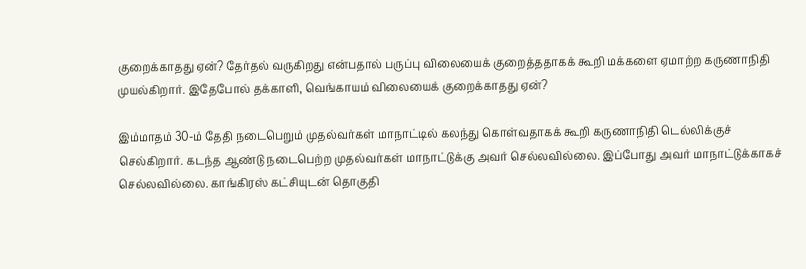குறைக்காதது ஏன்? தேர்தல் வருகிறது என்பதால் பருப்பு விலையைக் குறைத்ததாகக் கூறி மக்களை ஏமாற்ற கருணாநிதி முயல்கிறார். இதேபோல் தக்காளி, வெங்காயம் விலையைக் குறைக்காதது ஏன்?

இம்மாதம் 30-ம் தேதி நடைபெறும் முதல்வர்கள் மாநாட்டில் கலந்து கொள்வதாகக் கூறி கருணாநிதி டெல்லிக்குச் செல்கிறார். கடந்த ஆண்டு நடைபெற்ற முதல்வர்கள் மாநாட்டுக்கு அவர் செல்லவில்லை. இப்போது அவர் மாநாட்டுக்காகச் செல்லவில்லை. காங்கிரஸ் கட்சியுடன் தொகுதி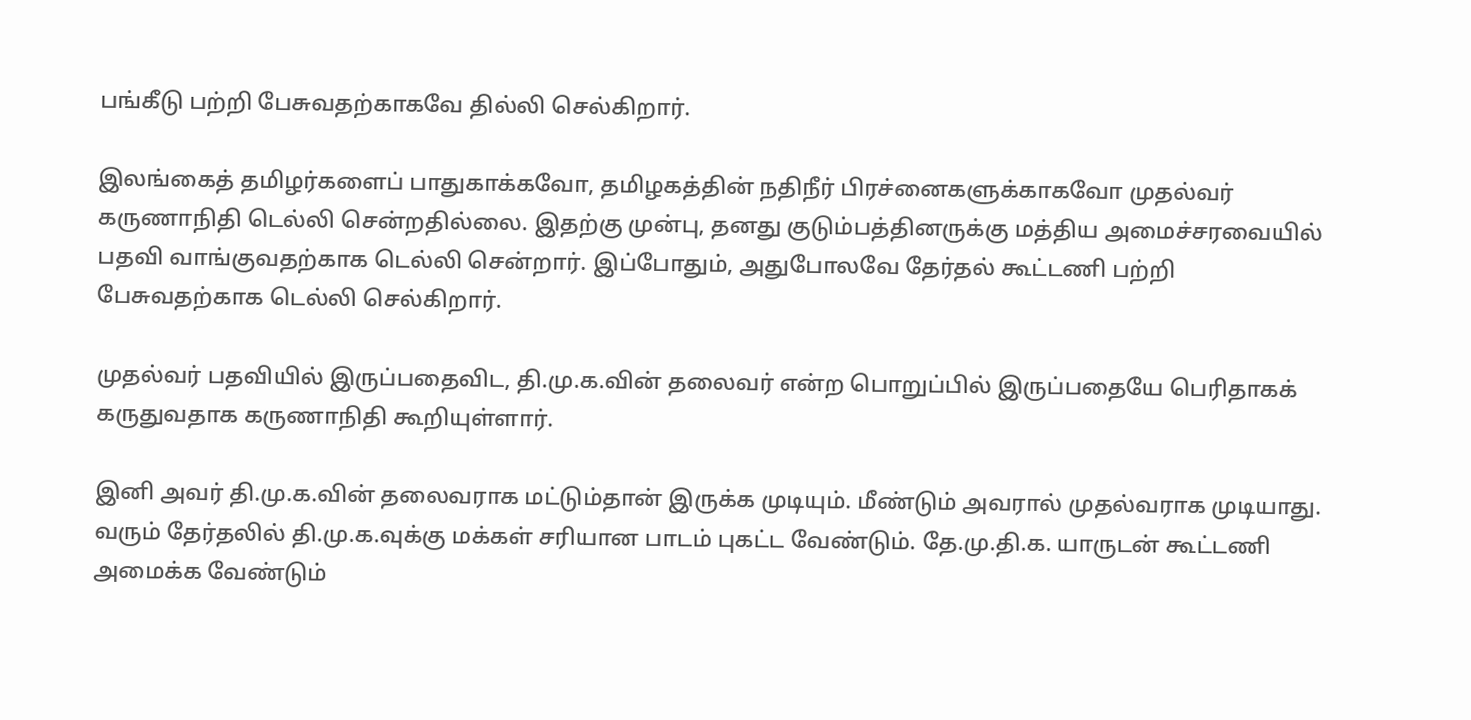பங்கீடு பற்றி பேசுவதற்காகவே தில்லி செல்கிறார்.

இலங்கைத் தமிழர்களைப் பாதுகாக்கவோ, தமிழகத்தின் நதிநீர் பிரச்னைகளுக்காகவோ முதல்வர் கருணாநிதி டெல்லி சென்றதில்லை. இதற்கு முன்பு, தனது குடும்பத்தினருக்கு மத்திய அமைச்சரவையில் பதவி வாங்குவதற்காக டெல்லி சென்றார். இப்போதும், அதுபோலவே தேர்தல் கூட்டணி பற்றி பேசுவதற்காக டெல்லி செல்கிறார்.

முதல்வர் பதவியில் இருப்பதைவிட, தி.மு.க.வின் தலைவர் என்ற பொறுப்பில் இருப்பதையே பெரிதாகக் கருதுவதாக கருணாநிதி கூறியுள்ளார்.

இனி அவர் தி.மு.க.வின் தலைவராக மட்டும்தான் இருக்க முடியும். மீண்டும் அவரால் முதல்வராக முடியாது. வரும் தேர்தலில் தி.மு.க.வுக்கு மக்கள் சரியான பாடம் புகட்ட வேண்டும். தே.மு.தி.க. யாருடன் கூட்டணி அமைக்க வேண்டும்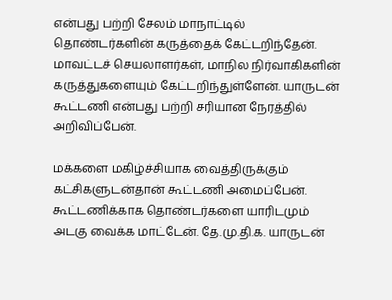என்பது பற்றி சேலம் மாநாட்டில் தொண்டர்களின் கருத்தைக் கேட்டறிந்தேன். மாவட்டச் செயலாளர்கள், மாநில நிர்வாகிகளின் கருத்துகளையும் கேட்டறிந்துள்ளேன். யாருடன் கூட்டணி என்பது பற்றி சரியான நேரத்தில் அறிவிப்பேன்.

மக்களை மகிழ்ச்சியாக வைத்திருக்கும் கட்சிகளுடன்தான் கூட்டணி அமைப்பேன். கூட்டணிக்காக தொண்டர்களை யாரிடமும் அடகு வைக்க மாட்டேன். தே.மு.தி.க. யாருடன்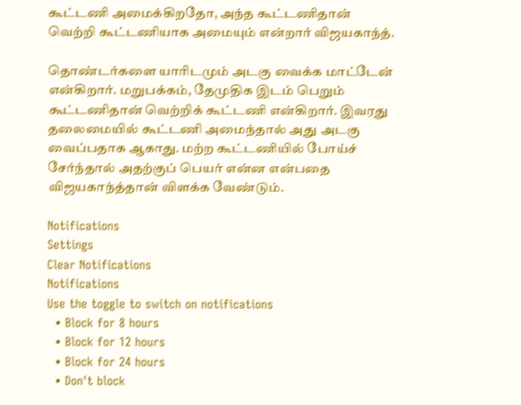கூட்டணி அமைக்கிறதோ, அந்த கூட்டணிதான் வெற்றி கூட்டணியாக அமையும் என்றார் விஜயகாந்த்.

தொண்டர்களை யாரிடமும் அடகு வைக்க மாட்டேன் என்கிறார். மறுபக்கம், தேமுதிக இடம் பெறும் கூட்டணிதான் வெற்றிக் கூட்டணி என்கிறார். இவரது தலைமையில் கூட்டணி அமைந்தால் அது அடகு வைப்பதாக ஆகாது. மற்ற கூட்டணியில் போய்ச் சேர்ந்தால் அதற்குப் பெயர் என்ன என்பதை விஜயகாந்த்தான் விளக்க வேண்டும்.

Notifications
Settings
Clear Notifications
Notifications
Use the toggle to switch on notifications
  • Block for 8 hours
  • Block for 12 hours
  • Block for 24 hours
  • Don't block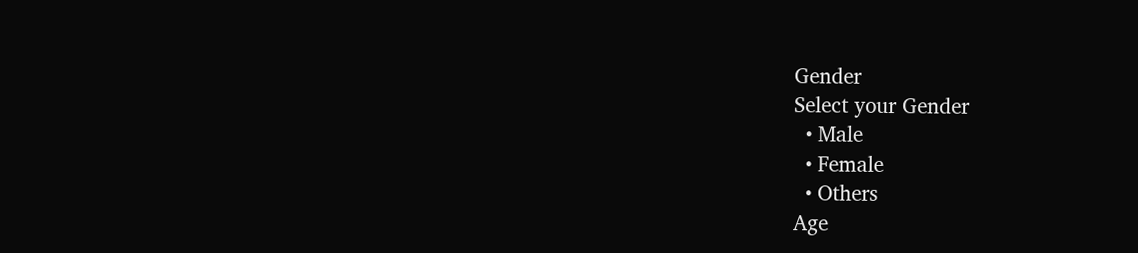Gender
Select your Gender
  • Male
  • Female
  • Others
Age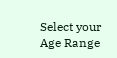Select your Age Range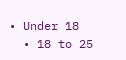• Under 18
  • 18 to 25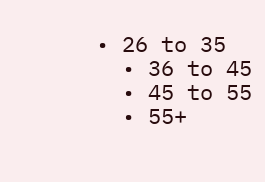• 26 to 35
  • 36 to 45
  • 45 to 55
  • 55+